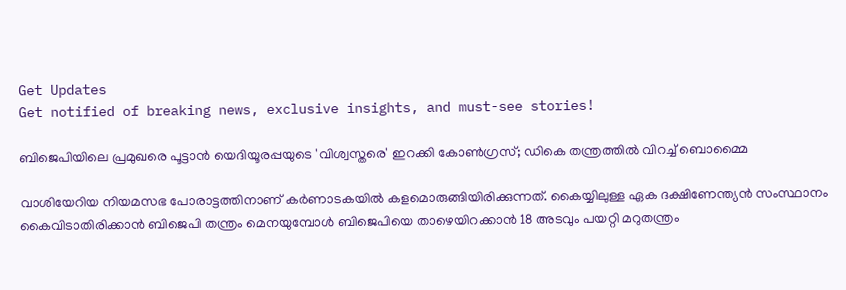Get Updates
Get notified of breaking news, exclusive insights, and must-see stories!

ബിജെപിയിലെ പ്രമുഖരെ പൂട്ടാൻ യെദിയൂരപ്പയുടെ 'വിശ്വസ്തരെ' ഇറക്കി കോൺഗ്രസ്; ഡികെ തന്ത്രത്തിൽ വിറച്ച് ബൊമ്മൈ

വാശിയേറിയ നിയമസഭ പോരാട്ടത്തിനാണ് കർണാടകയിൽ കളമൊരുങ്ങിയിരിക്കുന്നത്. കൈയ്യിലുള്ള ഏക ദക്ഷിണേന്ത്യൻ സംസ്ഥാനം കൈവിടാതിരിക്കാൻ ബിജെപി തന്ത്രം മെനയുമ്പോൾ ബിജെപിയെ താഴെയിറക്കാൻ 18 അടവും പയറ്റി മറുതന്ത്രം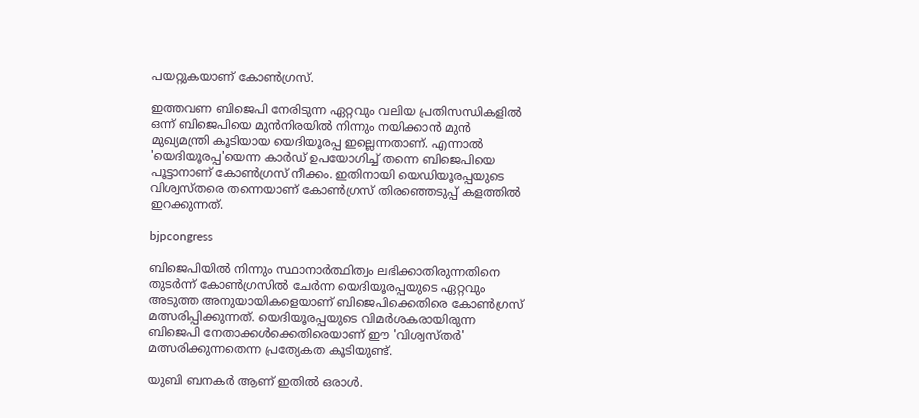പയറ്റുകയാണ് കോൺഗ്രസ്.

ഇത്തവണ ബിജെപി നേരിടുന്ന ഏറ്റവും വലിയ പ്രതിസന്ധികളിൽ ഒന്ന് ബിജെപിയെ മുൻനിരയിൽ നിന്നും നയിക്കാൻ മുൻ മുഖ്യമന്ത്രി കൂടിയായ യെദിയൂരപ്പ ഇല്ലെന്നതാണ്. എന്നാൽ 'യെദിയൂരപ്പ'യെന്ന കാർഡ് ഉപയോഗിച്ച് തന്നെ ബിജെപിയെ പൂട്ടാനാണ് കോൺഗ്രസ് നീക്കം. ഇതിനായി യെഡിയൂരപ്പയുടെ വിശ്വസ്തരെ തന്നെയാണ് കോൺഗ്രസ് തിരഞ്ഞെടുപ്പ് കളത്തിൽ ഇറക്കുന്നത്.

bjpcongress

ബിജെപിയിൽ നിന്നും സ്ഥാനാർത്ഥിത്വം ലഭിക്കാതിരുന്നതിനെ തുടർന്ന് കോൺഗ്രസിൽ ചേർന്ന യെദിയൂരപ്പയുടെ ഏറ്റവും അടുത്ത അനുയായികളെയാണ് ബിജെപിക്കെതിരെ കോൺഗ്രസ് മത്സരിപ്പിക്കുന്നത്. യെദിയൂരപ്പയുടെ വിമര്‍ശകരായിരുന്ന ബിജെപി നേതാക്കള്‍ക്കെതിരെയാണ് ഈ 'വിശ്വസ്തര്‍' മത്സരിക്കുന്നതെന്ന പ്രത്യേകത കൂടിയുണ്ട്.

യുബി ബനകർ ആണ് ഇതിൽ ഒരാൾ.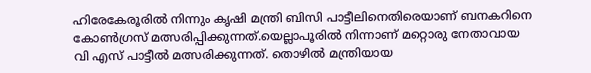ഹിരേകേരൂരിൽ നിന്നും കൃഷി മന്ത്രി ബിസി പാട്ടീലിനെതിരെയാണ് ബനകറിനെ കോൺഗ്രസ് മത്സരിപ്പിക്കുന്നത്.യെല്ലാപൂരിൽ നിന്നാണ് മറ്റൊരു നേതാവായ വി എസ് പാട്ടീൽ മത്സരിക്കുന്നത്. തൊഴിൽ മന്ത്രിയായ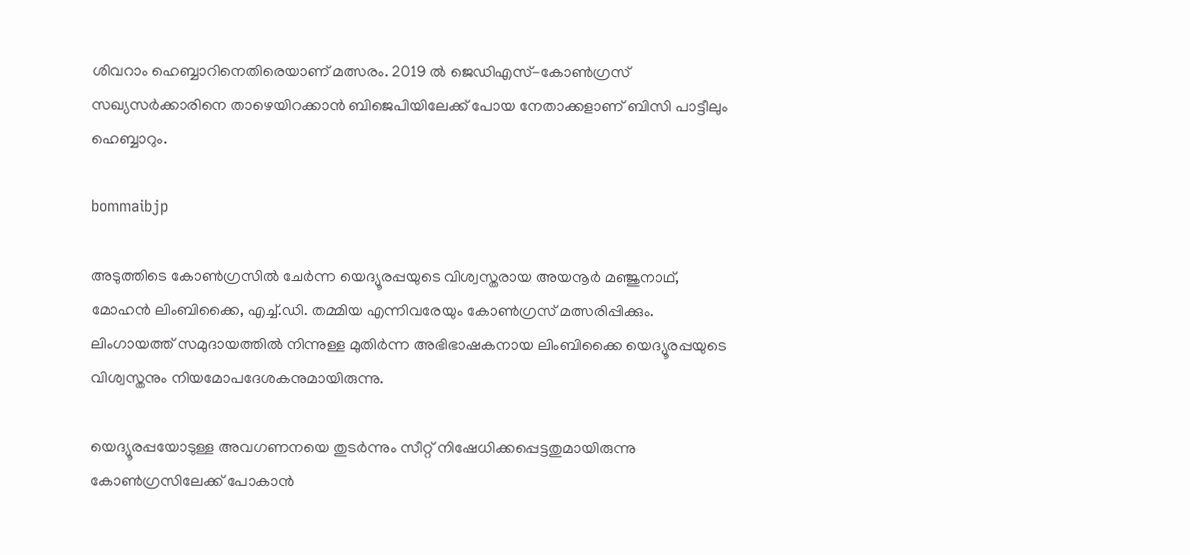ശിവറാം ഹെബ്ബാറിനെതിരെയാണ് മത്സരം. 2019 ൽ ജെഡിഎസ്-കോൺഗ്രസ് സഖ്യസർക്കാരിനെ താഴെയിറക്കാൻ ബിജെപിയിലേക്ക് പോയ നേതാക്കളാണ് ബിസി പാട്ടീലും ഹെബ്ബാറും.

bommaibjp

അടുത്തിടെ കോൺഗ്രസിൽ ചേർന്ന യെദ്യൂരപ്പയുടെ വിശ്വസ്തരായ അയനൂർ മഞ്ജുനാഥ്, മോഹൻ ലിംബിക്കൈ, എച്ച്.ഡി. തമ്മിയ എന്നിവരേയും കോൺഗ്രസ് മത്സരിപ്പിക്കും. ലിംഗായത്ത് സമുദായത്തിൽ നിന്നുള്ള മുതിർന്ന അഭിഭാഷകനായ ലിംബിക്കൈ യെദ്യൂരപ്പയുടെ വിശ്വസ്തനും നിയമോപദേശകനുമായിരുന്നു.

യെദ്യൂരപ്പയോടുള്ള അവഗണനയെ തുടർന്നും സീറ്റ് നിഷേധിക്കപ്പെട്ടതുമായിരുന്നു കോൺഗ്രസിലേക്ക് പോകാൻ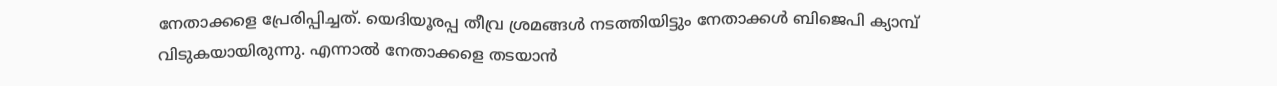നേതാക്കളെ പ്രേരിപ്പിച്ചത്. യെദിയൂരപ്പ തീവ്ര ശ്രമങ്ങൾ നടത്തിയിട്ടും നേതാക്കൾ ബിജെപി ക്യാമ്പ് വിടുകയായിരുന്നു. എന്നാൽ നേതാക്കളെ തടയാൻ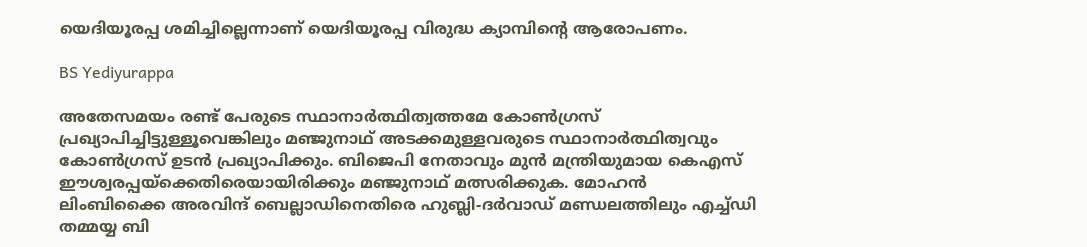യെദിയൂരപ്പ ശമിച്ചില്ലെന്നാണ് യെദിയൂരപ്പ വിരുദ്ധ ക്യാമ്പിന്റെ ആരോപണം.

BS Yediyurappa

അതേസമയം രണ്ട് പേരുടെ സ്ഥാനാർത്ഥിത്വത്തമേ കോൺഗ്രസ് പ്രഖ്യാപിച്ചിട്ടുള്ളൂവെങ്കിലും മഞ്ജുനാഥ് അടക്കമുള്ളവരുടെ സ്ഥാനാർത്ഥിത്വവും കോൺഗ്രസ് ഉടൻ പ്രഖ്യാപിക്കും. ബിജെപി നേതാവും മുന്‍ മന്ത്രിയുമായ കെഎസ് ഈശ്വരപ്പയ്‌ക്കെതിരെയായിരിക്കും മഞ്ജുനാഥ് മത്സരിക്കുക. മോഹന്‍ ലിംബിക്കൈ അരവിന്ദ് ബെല്ലാഡിനെതിരെ ഹുബ്ലി-ദര്‍വാഡ് മണ്ഡലത്തിലും എച്ച്ഡി തമ്മയ്യ ബി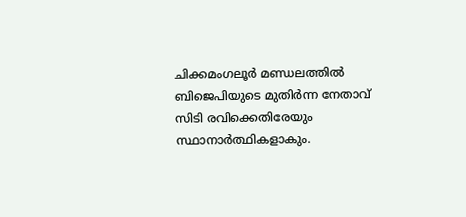ചിക്കമംഗലൂർ മണ്ഡലത്തില്‍ ബിജെപിയുടെ മുതിര്‍ന്ന നേതാവ് സിടി രവിക്കെതിരേയും സ്ഥാനാർത്ഥികളാകും.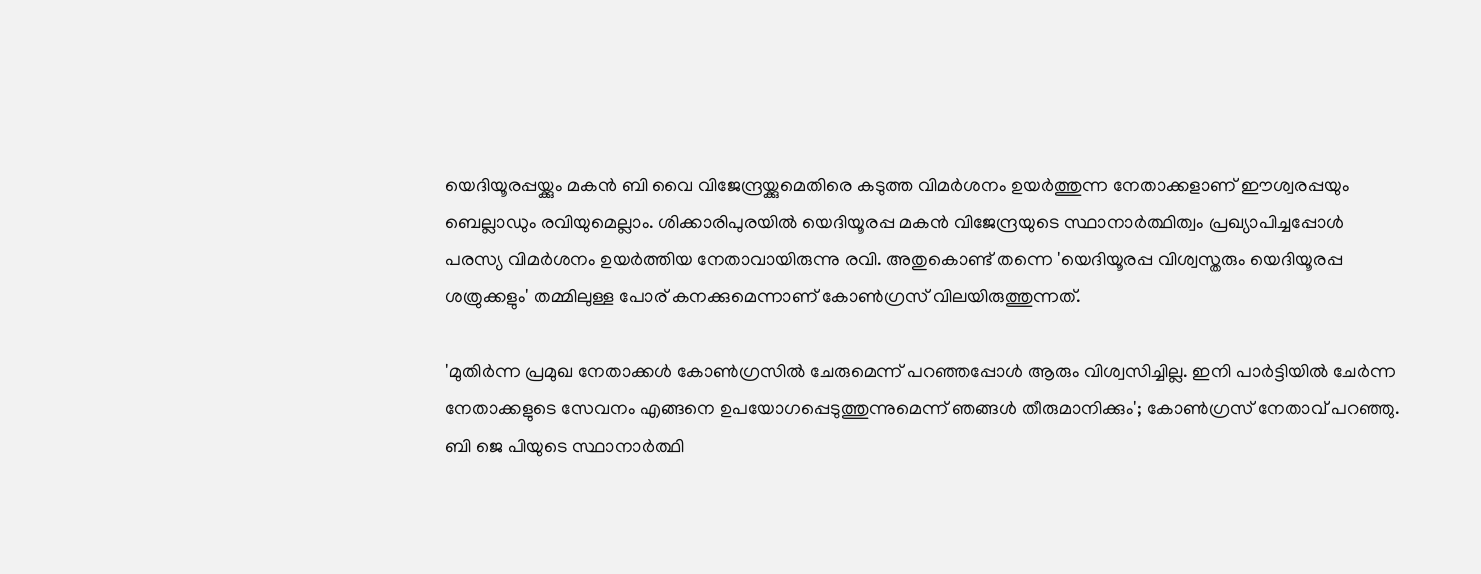യെദിയൂരപ്പയ്ക്കും മകൻ ബി വൈ വിജേന്ദ്രയ്ക്കുമെതിരെ കടുത്ത വിമർശനം ഉയർത്തുന്ന നേതാക്കളാണ് ഈശ്വരപ്പയും ബെല്ലാഡും രവിയുമെല്ലാം. ശിക്കാരിപുരയിൽ യെദിയൂരപ്പ മകൻ വിജേന്ദ്രയുടെ സ്ഥാനാർത്ഥിത്വം പ്രഖ്യാപിച്ചപ്പോൾ പരസ്യ വിമർശനം ഉയർത്തിയ നേതാവായിരുന്നു രവി. അതുകൊണ്ട് തന്നെ 'യെദിയൂരപ്പ വിശ്വസ്തരും യെദിയൂരപ്പ ശത്രുക്കളും' തമ്മിലുള്ള പോര് കനക്കുമെന്നാണ് കോൺഗ്രസ് വിലയിരുത്തുന്നത്.

'മുതിർന്ന പ്രമുഖ നേതാക്കൾ കോൺഗ്രസിൽ ചേരുമെന്ന് പറഞ്ഞപ്പോൾ ആരും വിശ്വസിച്ചില്ല. ഇനി പാർട്ടിയിൽ ചേർന്ന നേതാക്കളുടെ സേവനം എങ്ങനെ ഉപയോഗപ്പെടുത്തുന്നുമെന്ന് ഞങ്ങൾ തീരുമാനിക്കും'; കോൺഗ്രസ് നേതാവ് പറഞ്ഞു. ബി ജെ പിയുടെ സ്ഥാനാർത്ഥി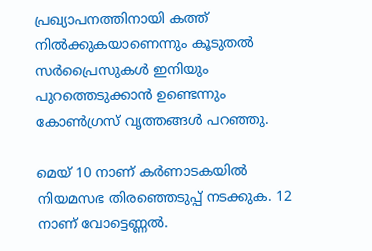പ്രഖ്യാപനത്തിനായി കത്ത് നിൽക്കുകയാണെന്നും കൂടുതൽ സർപ്രൈസുകൾ ഇനിയും പുറത്തെടുക്കാൻ ഉണ്ടെന്നും കോൺഗ്രസ് വൃത്തങ്ങൾ പറഞ്ഞു.

മെയ് 10 നാണ് കർണാടകയിൽ നിയമസഭ തിരഞ്ഞെടുപ്പ് നടക്കുക. 12 നാണ് വോട്ടെണ്ണൽ.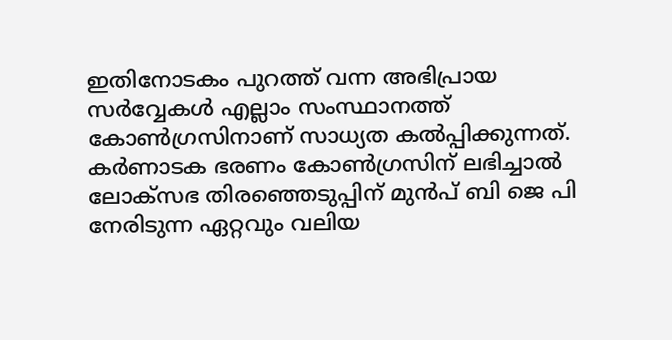ഇതിനോടകം പുറത്ത് വന്ന അഭിപ്രായ സർവ്വേകൾ എല്ലാം സംസ്ഥാനത്ത് കോൺഗ്രസിനാണ് സാധ്യത കൽപ്പിക്കുന്നത്. കർണാടക ഭരണം കോണ്‍ഗ്രസിന് ലഭിച്ചാൽ ലോക്സഭ തിരഞ്ഞെടുപ്പിന് മുൻപ് ബി ജെ പി നേരിടുന്ന ഏറ്റവും വലിയ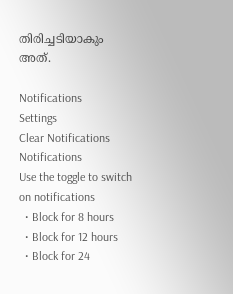തിരിച്ചടിയാകും അത്.

Notifications
Settings
Clear Notifications
Notifications
Use the toggle to switch on notifications
  • Block for 8 hours
  • Block for 12 hours
  • Block for 24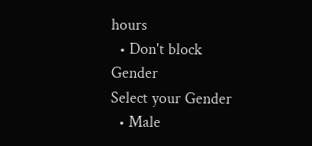hours
  • Don't block
Gender
Select your Gender
  • Male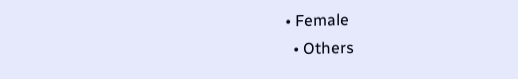• Female
  • Others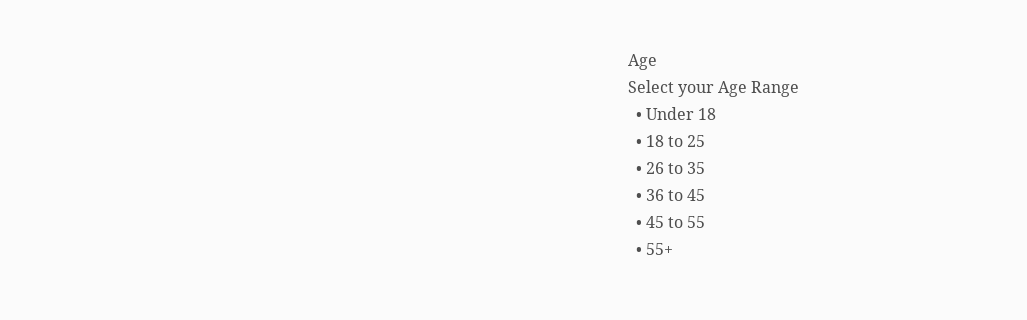Age
Select your Age Range
  • Under 18
  • 18 to 25
  • 26 to 35
  • 36 to 45
  • 45 to 55
  • 55+